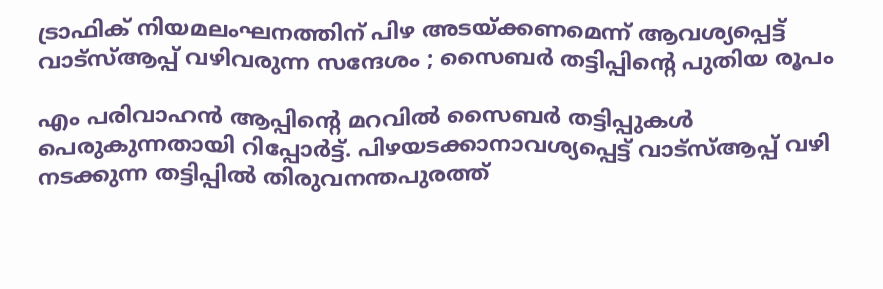ട്രാഫിക് നിയമലംഘനത്തിന് പിഴ അടയ്ക്കണമെന്ന് ആവശ്യപ്പെട്ട് വാട്‌സ്ആപ്പ് വഴിവരുന്ന സന്ദേശം ; സൈബര്‍ തട്ടിപ്പിന്റെ പുതിയ രൂപം

എം പരിവാഹന്‍ ആപ്പിന്റെ മറവില്‍ സൈബര്‍ തട്ടിപ്പുകള്‍ പെരുകുന്നതായി റിപ്പോര്‍ട്ട്. പിഴയടക്കാനാവശ്യപ്പെട്ട് വാട്‌സ്ആപ്പ് വഴി നടക്കുന്ന തട്ടിപ്പില്‍ തിരുവനന്തപുരത്ത്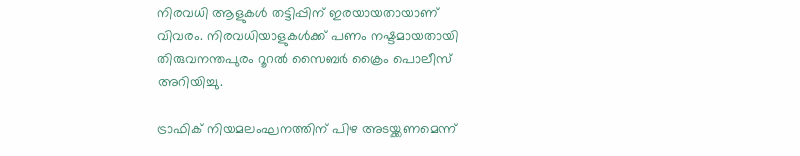നിരവധി ആളുകള്‍ തട്ടിപ്പിന് ഇരയായതായാണ് വിവരം. നിരവധിയാളുകള്‍ക്ക് പണം നഷ്ടമായതായി തിരുവനന്തപുരം റൂറല്‍ സൈബര്‍ ക്രൈം പൊലീസ് അറിയിച്ചു.

ട്രാഫിക് നിയമലംഘനത്തിന് പിഴ അടയ്ക്കണമെന്ന്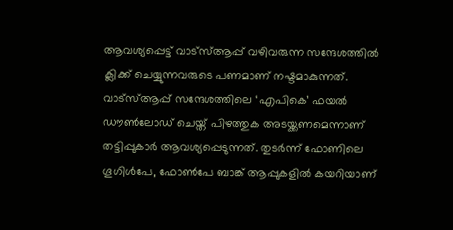ആവശ്യപ്പെട്ട് വാട്‌സ്ആപ്പ് വഴിവരുന്ന സന്ദേശത്തില്‍ ക്ലിക്ക് ചെയ്യുന്നവരുടെ പണമാണ് നഷ്ടമാകുന്നത്. വാട്‌സ്ആപ്പ് സന്ദേശത്തിലെ ‘എപികെ’ ഫയല്‍ ഡൗണ്‍ലോഡ് ചെയ്ത് പിഴത്തുക അടയ്ക്കണമെന്നാണ് തട്ടിപ്പുകാര്‍ ആവശ്യപ്പെടുന്നത്. തുടര്‍ന്ന് ഫോണിലെ ഗൂഗിള്‍പേ, ഫോണ്‍പേ ബാങ്ക് ആപ്പുകളില്‍ കയറിയാണ്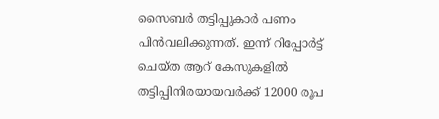സൈബര്‍ തട്ടിപ്പുകാര്‍ പണം പിന്‍വലിക്കുന്നത്. ഇന്ന് റിപ്പോര്‍ട്ട് ചെയ്ത ആറ് കേസുകളില്‍ തട്ടിപ്പിനിരയായവര്‍ക്ക് 12000 രൂപ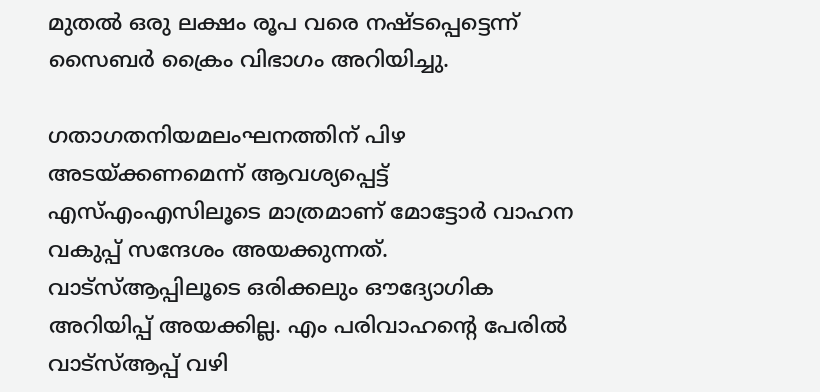മുതല്‍ ഒരു ലക്ഷം രൂപ വരെ നഷ്ടപ്പെട്ടെന്ന് സൈബര്‍ ക്രൈം വിഭാഗം അറിയിച്ചു.

ഗതാഗതനിയമലംഘനത്തിന് പിഴ അടയ്ക്കണമെന്ന് ആവശ്യപ്പെട്ട് എസ്എംഎസിലൂടെ മാത്രമാണ് മോട്ടോര്‍ വാഹന വകുപ്പ് സന്ദേശം അയക്കുന്നത്. വാട്‌സ്ആപ്പിലൂടെ ഒരിക്കലും ഔദ്യോഗിക അറിയിപ്പ് അയക്കില്ല. എം പരിവാഹന്റെ പേരില്‍ വാട്‌സ്ആപ്പ് വഴി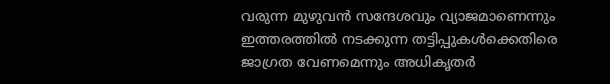വരുന്ന മുഴുവന്‍ സന്ദേശവും വ്യാജമാണെന്നും ഇത്തരത്തില്‍ നടക്കുന്ന തട്ടിപ്പുകള്‍ക്കെതിരെ ജാഗ്രത വേണമെന്നും അധികൃതര്‍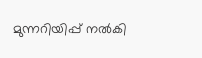മുന്നറിയിപ്പ് നല്‍കി